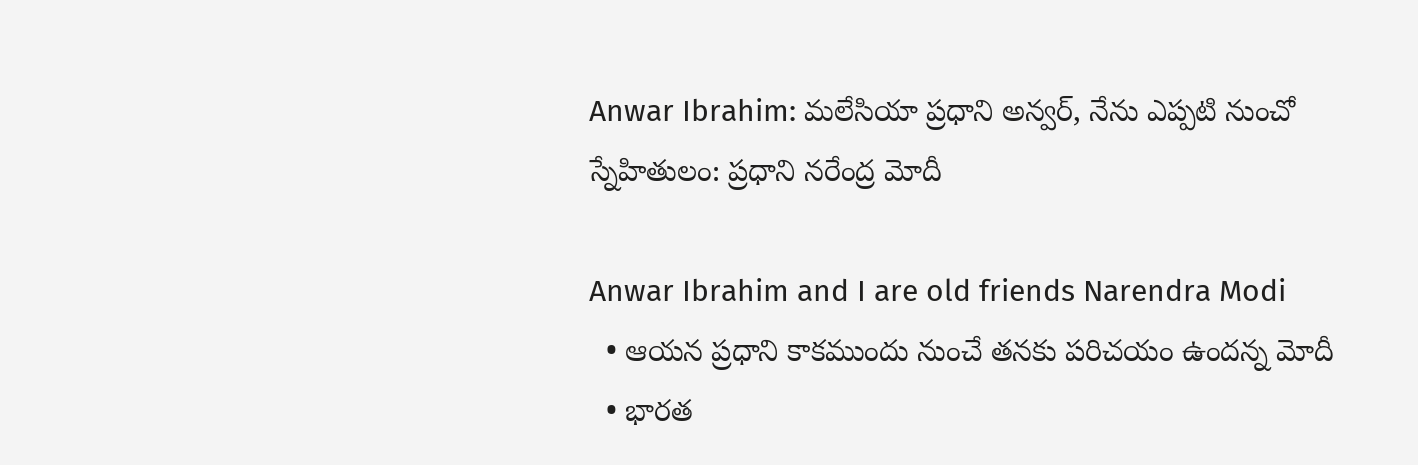Anwar Ibrahim: మలేసియా ప్రధాని అన్వర్, నేను ఎప్పటి నుంచో స్నేహితులం: ప్రధాని నరేంద్ర మోదీ

Anwar Ibrahim and I are old friends Narendra Modi
  • ఆయన ప్రధాని కాకముందు నుంచే తనకు పరిచయం ఉందన్న మోదీ
  • భారత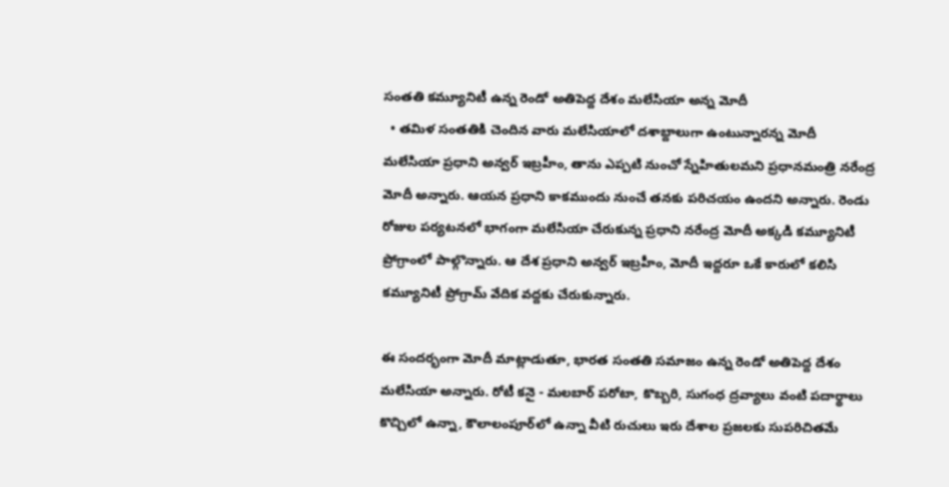సంతతి కమ్యూనిటీ ఉన్న రెండో అతిపెద్ద దేశం మలేసియా అన్న మోదీ
  • తమిళ సంతతికి చెందిన వారు మలేసియాలో దశాబ్దాలుగా ఉంటున్నారన్న మోదీ
మలేసియా ప్రధాని అన్వర్ ఇబ్రహీం, తాను ఎప్పటి నుంచో స్నేహితులమని ప్రధానమంత్రి నరేంద్ర మోదీ అన్నారు. ఆయన ప్రధాని కాకముందు నుంచే తనకు పరిచయం ఉందని అన్నారు. రెండు రోజుల పర్యటనలో భాగంగా మలేసియా చేరుకున్న ప్రధాని నరేంద్ర మోదీ అక్కడి కమ్యూనిటీ ప్రోగ్రాంలో పాల్గొన్నారు. ఆ దేశ ప్రధాని అన్వర్ ఇబ్రహీం, మోదీ ఇద్దరూ ఒకే కారులో కలిసి కమ్యూనిటీ ప్రోగ్రామ్ వేదిక వద్దకు చేరుకున్నారు.

ఈ సందర్భంగా మోదీ మాట్లాడుతూ, భారత సంతతి సమాజం ఉన్న రెండో అతిపెద్ద దేశం మలేసియా అన్నారు. రోటీ కనై - మలబార్ పరోటా, కొబ్బరి, సుగంధ ద్రవ్యాలు వంటి పదార్థాలు కొచ్చిలో ఉన్నా, కౌలాలంపూర్‌లో ఉన్నా వీటి రుచులు ఇరు దేశాల ప్రజలకు సుపరిచితమే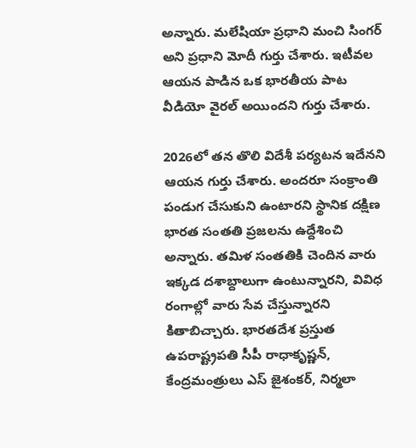అన్నారు. మలేషియా ప్రధాని మంచి సింగర్ అని ప్రధాని మోదీ గుర్తు చేశారు. ఇటీవల ఆయన పాడిన ఒక భారతీయ పాట వీడియో వైరల్ అయిందని గుర్తు చేశారు.

2026లో తన తొలి విదేశీ పర్యటన ఇదేనని ఆయన గుర్తు చేశారు. అందరూ సంక్రాంతి పండుగ చేసుకుని ఉంటారని స్థానిక దక్షిణ భారత సంతతి ప్రజలను ఉద్దేశించి అన్నారు. తమిళ సంతతికి చెందిన వారు ఇక్కడ దశాబ్దాలుగా ఉంటున్నారని, వివిధ రంగాల్లో వారు సేవ చేస్తున్నారని కితాబిచ్చారు. భారతదేశ ప్రస్తుత ఉపరాష్ట్రపతి సీపీ రాధాకృష్ణన్, కేంద్రమంత్రులు ఎస్ జైశంకర్, నిర్మలా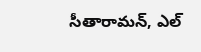సీతారామన్, ఎల్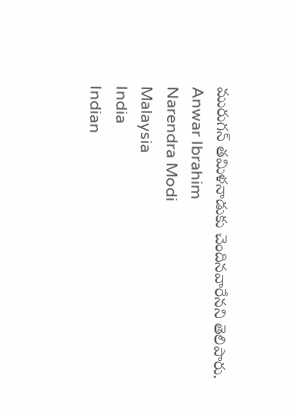మురుగన్ తమిళనాడుకు చెందినవారేనని తెలిపారు.
Anwar Ibrahim
Narendra Modi
Malaysia
India
Indian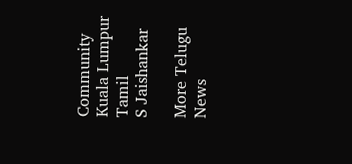Community
Kuala Lumpur
Tamil
S Jaishankar

More Telugu News